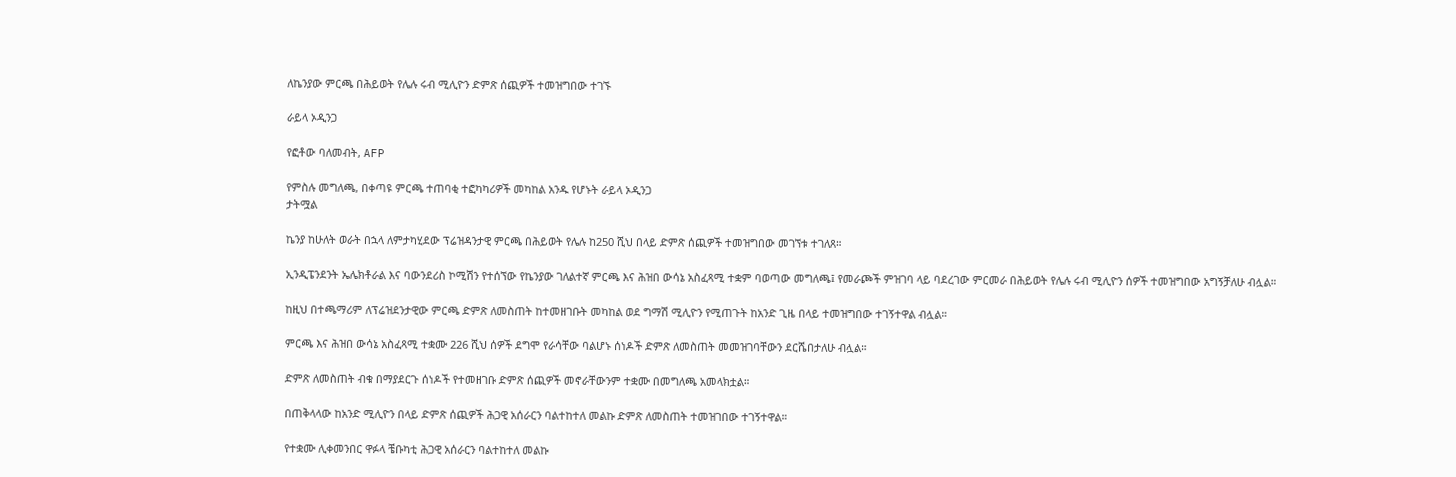ለኬንያው ምርጫ በሕይወት የሌሉ ሩብ ሚሊዮን ድምጽ ሰጪዎች ተመዝግበው ተገኙ

ራይላ ኦዲንጋ

የፎቶው ባለመብት, AFP

የምስሉ መግለጫ, በቀጣዩ ምርጫ ተጠባቂ ተፎካካሪዎች መካከል አንዱ የሆኑት ራይላ ኦዲንጋ
ታትሟል

ኬንያ ከሁለት ወራት በኋላ ለምታካሂደው ፕሬዝዳንታዊ ምርጫ በሕይወት የሌሉ ከ250 ሺህ በላይ ድምጽ ሰጪዎች ተመዝግበው መገኘቱ ተገለጸ።

ኢንዲፔንደንት ኤሌክቶራል እና ባውንደሪስ ኮሚሽን የተሰኘው የኬንያው ገለልተኛ ምርጫ እና ሕዝበ ውሳኔ አስፈጻሚ ተቋም ባወጣው መግለጫ፤ የመራጮች ምዝገባ ላይ ባደረገው ምርመራ በሕይወት የሌሉ ሩብ ሚሊዮን ሰዎች ተመዝግበው አግኝቻለሁ ብሏል።

ከዚህ በተጫማሪም ለፕሬዝደንታዊው ምርጫ ድምጽ ለመስጠት ከተመዘገቡት መካከል ወደ ግማሽ ሚሊዮን የሚጠጉት ከአንድ ጊዜ በላይ ተመዝግበው ተገኝተዋል ብሏል።

ምርጫ እና ሕዝበ ውሳኔ አስፈጻሚ ተቋሙ 226 ሺህ ሰዎች ደግሞ የራሳቸው ባልሆኑ ሰነዶች ድምጽ ለመስጠት መመዝገባቸውን ደርሼበታለሁ ብሏል።

ድምጽ ለመስጠት ብቁ በማያደርጉ ሰነዶች የተመዘገቡ ድምጽ ሰጪዎች መኖራቸውንም ተቋሙ በመግለጫ አመላክቷል።

በጠቅላላው ከአንድ ሚሊዮን በላይ ድምጽ ሰጪዎች ሕጋዊ አሰራርን ባልተከተለ መልኩ ድምጽ ለመስጠት ተመዝገበው ተገኝተዋል።

የተቋሙ ሊቀመንበር ዋፉላ ቼቡካቲ ሕጋዊ አሰራርን ባልተከተለ መልኩ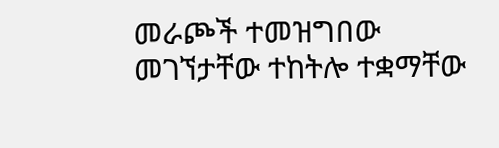መራጮች ተመዝግበው መገኘታቸው ተከትሎ ተቋማቸው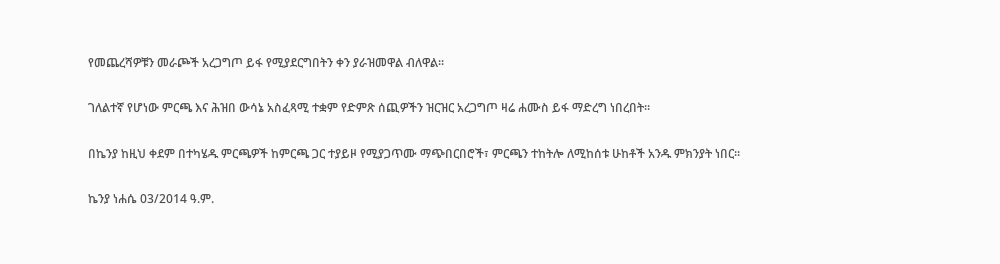የመጨረሻዎቹን መራጮች አረጋግጦ ይፋ የሚያደርግበትን ቀን ያራዝመዋል ብለዋል።

ገለልተኛ የሆነው ምርጫ እና ሕዝበ ውሳኔ አስፈጻሚ ተቋም የድምጽ ሰጪዎችን ዝርዝር አረጋግጦ ዛሬ ሐሙስ ይፋ ማድረግ ነበረበት።

በኬንያ ከዚህ ቀደም በተካሄዱ ምርጫዎች ከምርጫ ጋር ተያይዞ የሚያጋጥሙ ማጭበርበሮች፣ ምርጫን ተከትሎ ለሚከሰቱ ሁከቶች አንዱ ምክንያት ነበር።

ኬንያ ነሐሴ 03/2014 ዓ.ም.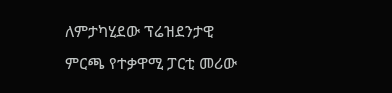ለምታካሂደው ፕሬዝደንታዊ ምርጫ የተቃዋሚ ፓርቲ መሪው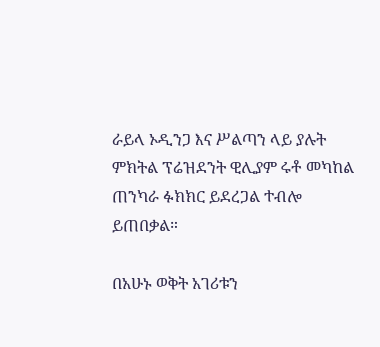ራይላ ኦዲንጋ እና ሥልጣን ላይ ያሉት ምክትል ፕሬዝደንት ዊሊያም ሩቶ መካከል ጠንካራ ፉክክር ይደረጋል ተብሎ ይጠበቃል።

በአሁኑ ወቅት አገሪቱን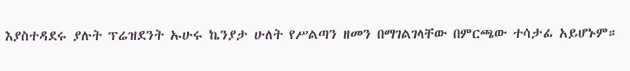እያስተዳደሩ ያሉት ፕሬዝደንት ኡሁሩ ኬንያታ ሁለት የሥልጣን ዘመን በማገልገላቸው በምርጫው ተሳታፊ አይሆኑም።